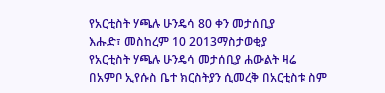የአርቲስት ሃጫሉ ሁንዴሳ 80 ቀን መታሰቢያ
እሑድ፣ መስከረም 10 2013ማስታወቂያ
የአርቲስት ሃጫሉ ሁንዴሳ መታሰቢያ ሐውልት ዛሬ በአምቦ ኢየሱስ ቤተ ክርስትያን ሲመረቅ በአርቲስቱ ስም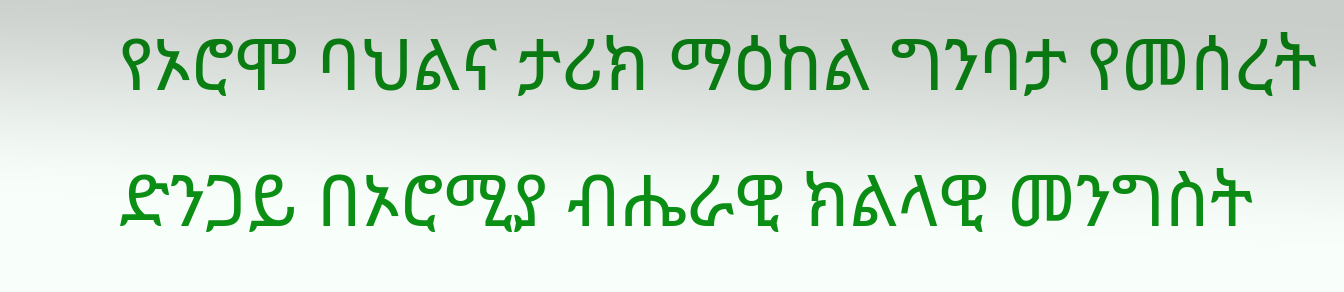የኦሮሞ ባህልና ታሪክ ማዕከል ግንባታ የመሰረት ድንጋይ በኦሮሚያ ብሔራዊ ክልላዊ መንግስት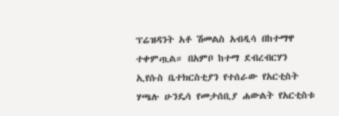ፕሬዝዳንት አቶ ሽመልስ አብዲሳ በከተማዋ ተቀምጧል። በአምቦ ከተማ ደብረብርሃን ኢየሱስ ቤተክርስቲያን የተሰራው የአርቲስት ሃጫሉ ሁንዴሳ የመታሰቢያ ሐውልት የአርቲስቱ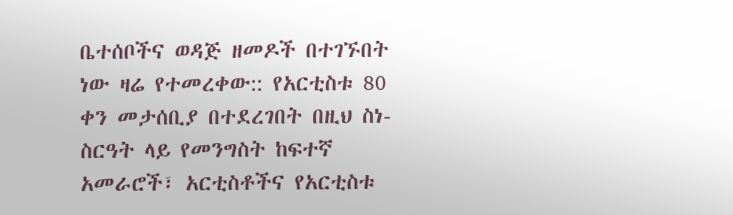ቤተሰቦችና ወዳጅ ዘመዶች በተገኙበት ነው ዛሬ የተመረቀው:: የአርቲስቱ 80 ቀን መታሰቢያ በተደረገበት በዚህ ስነ-ስርዓት ላይ የመንግስት ከፍተኛ አመራሮች፣ አርቲስቶችና የአርቲስቱ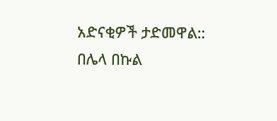አድናቂዎች ታድመዋል:: በሌላ በኩል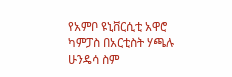የአምቦ ዩኒቨርሲቲ አዋሮ ካምፓስ በአርቲስት ሃጫሉ ሁንዴሳ ስም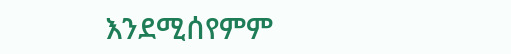እንደሚሰየምም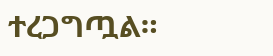ተረጋግጧል።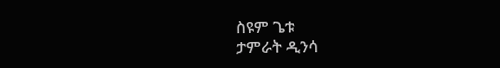ስዩም ጌቱ
ታምራት ዲንሳ